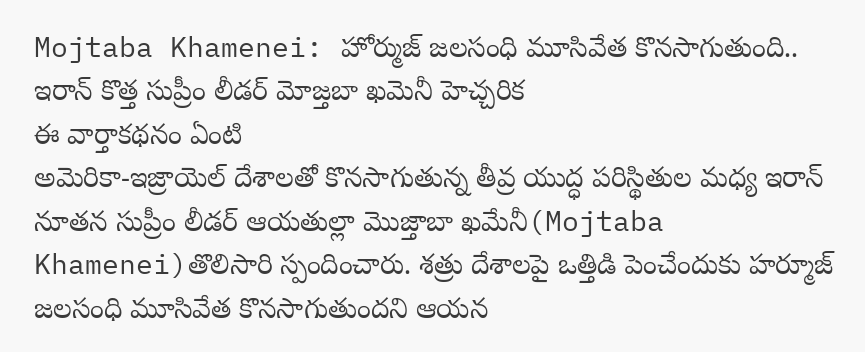Mojtaba Khamenei: హోర్ముజ్ జలసంధి మూసివేత కొనసాగుతుంది.. ఇరాన్ కొత్త సుప్రీం లీడర్ మోజ్తబా ఖమెనీ హెచ్చరిక
ఈ వార్తాకథనం ఏంటి
అమెరికా-ఇజ్రాయెల్ దేశాలతో కొనసాగుతున్న తీవ్ర యుద్ధ పరిస్థితుల మధ్య ఇరాన్ నూతన సుప్రీం లీడర్ ఆయతుల్లా మొజ్తాబా ఖమేనీ(Mojtaba Khamenei)తొలిసారి స్పందించారు. శత్రు దేశాలపై ఒత్తిడి పెంచేందుకు హర్మూజ్ జలసంధి మూసివేత కొనసాగుతుందని ఆయన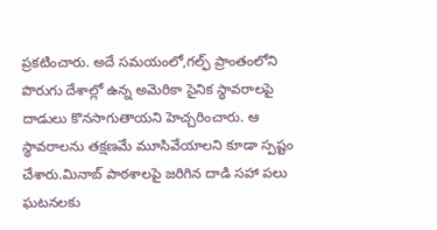ప్రకటించారు. అదే సమయంలో,గల్ఫ్ ప్రాంతంలోని పొరుగు దేశాల్లో ఉన్న అమెరికా సైనిక స్థావరాలపై దాడులు కొనసాగుతాయని హెచ్చరించారు. ఆ స్థావరాలను తక్షణమే మూసివేయాలని కూడా స్పష్టం చేశారు.మినాబ్ పాఠశాలపై జరిగిన దాడి సహా పలు ఘటనలకు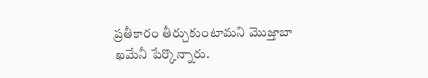ప్రతీకారం తీర్చుకుంటామని మొజ్తాబా ఖమేనీ పేర్కొన్నారు.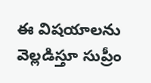ఈ విషయాలను వెల్లడిస్తూ సుప్రీం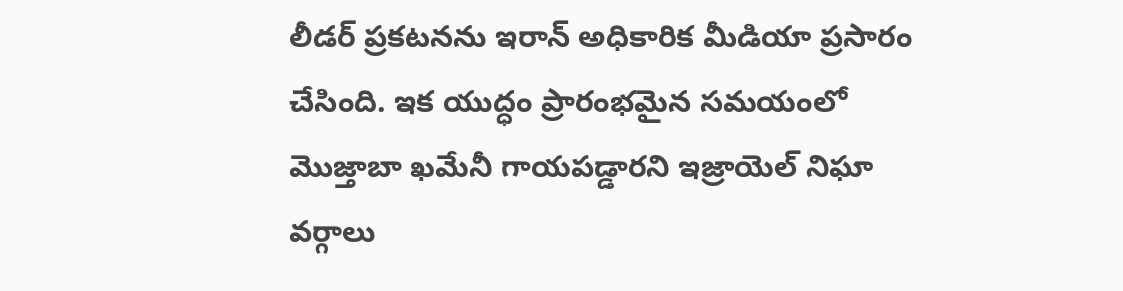లీడర్ ప్రకటనను ఇరాన్ అధికారిక మీడియా ప్రసారం చేసింది. ఇక యుద్ధం ప్రారంభమైన సమయంలో మొజ్తాబా ఖమేనీ గాయపడ్డారని ఇజ్రాయెల్ నిఘా వర్గాలు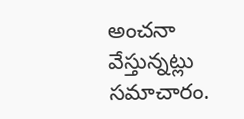అంచనా వేస్తున్నట్లు సమాచారం.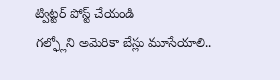ట్విట్టర్ పోస్ట్ చేయండి
గల్ఫ్లోని అమెరికా బేస్లు మూసేయాలి..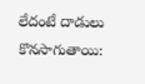లేదంటే దాడులు కొనసాగుతాయి: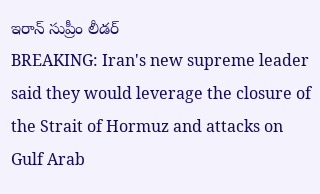ఇరాన్ సుప్రీం లీడర్
BREAKING: Iran's new supreme leader said they would leverage the closure of the Strait of Hormuz and attacks on Gulf Arab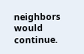neighbors would continue.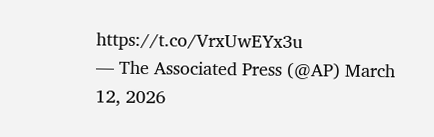https://t.co/VrxUwEYx3u
— The Associated Press (@AP) March 12, 2026